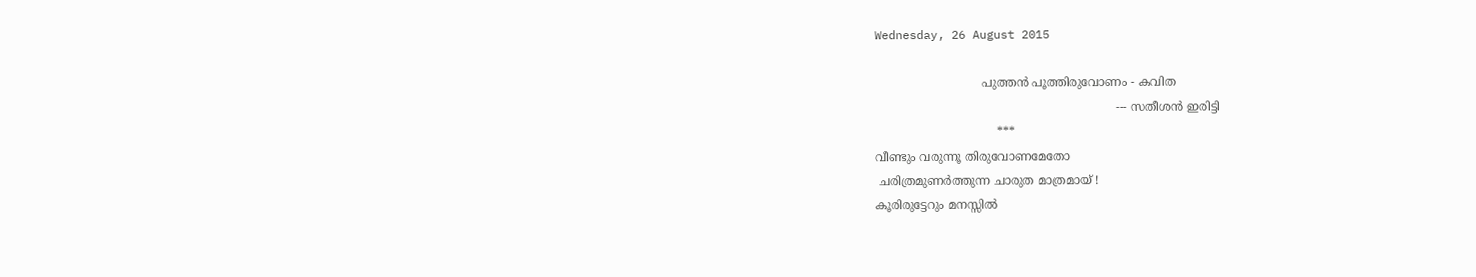Wednesday, 26 August 2015

                             പുത്തന്‍ പൂത്തിരുവോണം - കവിത
                                                                 --- സതീശന്‍ ഇരിട്ടി
                                 ***
വീണ്ടും വരുന്നൂ തിരുവോണമേതോ
 ചരിത്രമുണര്‍ത്തുന്ന ചാരുത മാത്രമായ് !
കൂരിരുട്ടേറും മനസ്സില്‍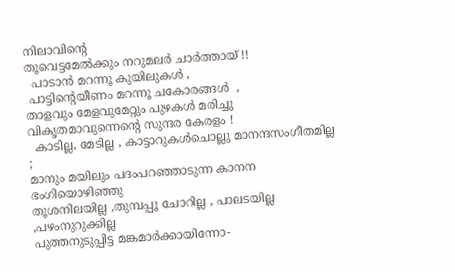നിലാവിന്റെ
തൂവെട്ടമേല്‍ക്കും നറുമലര്‍ ചാര്‍ത്തായ് !!
  പാടാന്‍ മറന്നൂ കുയിലുകള്‍ ,
 പാട്ടിന്റെയീണം മറന്നൂ ചകോരങ്ങള്‍  ,
താളവും മേളവുമേറ്റും പുഴകള്‍ മരിച്ചു
വികൃതമാവുന്നെന്റെ സുന്ദര കേരളം !
  കാടില്ല, മേടില്ല , കാട്ടാറുകള്‍ചൊല്ലു മാനന്ദസംഗീതമില്ല ;
മാനും മയിലും പദംപറഞ്ഞാടുന്ന കാനന ഭംഗിയൊഴിഞ്ഞു
തൂശനിലയില്ല ,തുമ്പപ്പൂ ചോറില്ല , പാലടയില്ല ,പഴംനുറുക്കില്ല
പുത്തനുടുപ്പിട്ട മങ്കമാര്‍ക്കായിന്നോ-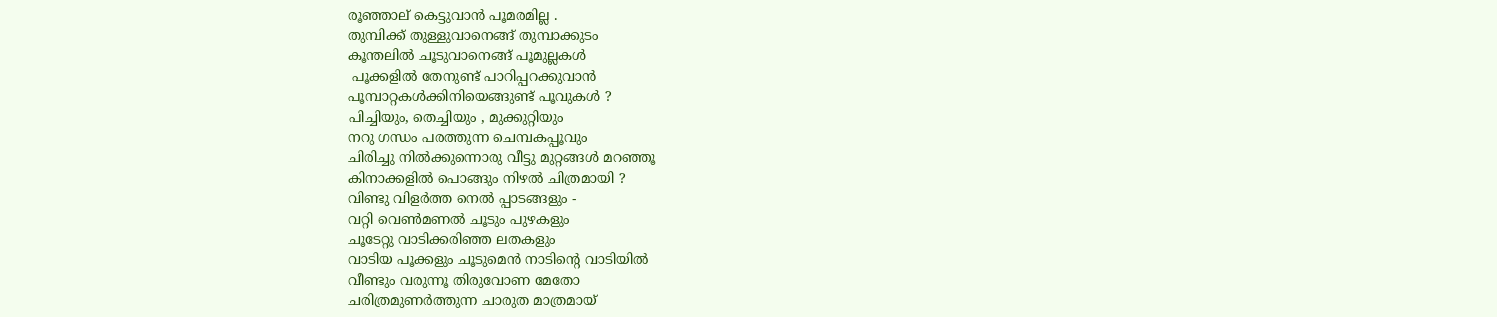രൂഞ്ഞാല് കെട്ടുവാന്‍ പൂമരമില്ല .
തുമ്പിക്ക് തുള്ളുവാനെങ്ങ് തുമ്പാക്കുടം
കൂന്തലില്‍ ചൂടുവാനെങ്ങ് പൂമുല്ലകള്‍
 പൂക്കളില്‍ തേനുണ്ട് പാറിപ്പറക്കുവാന്‍
പൂമ്പാറ്റകള്‍ക്കിനിയെങ്ങുണ്ട് പൂവുകള്‍ ?
പിച്ചിയും, തെച്ചിയും , മുക്കുറ്റിയും
നറു ഗന്ധം പരത്തുന്ന ചെമ്പകപ്പൂവും
ചിരിച്ചു നില്‍ക്കുന്നൊരു വീട്ടു മുറ്റങ്ങള്‍ മറഞ്ഞൂ
കിനാക്കളില്‍ പൊങ്ങും നിഴല്‍ ചിത്രമായി ?
വിണ്ടു വിളര്‍ത്ത നെല്‍ പ്പാടങ്ങളും -
വറ്റി വെണ്‍മണല്‍ ചൂടും പുഴകളും
ചൂടേറ്റു വാടിക്കരിഞ്ഞ ലതകളും
വാടിയ പൂക്കളും ചൂടുമെന്‍ നാടിന്റെ വാടിയില്‍
വീണ്ടും വരുന്നൂ തിരുവോണ മേതോ
ചരിത്രമുണര്‍ത്തുന്ന ചാരുത മാത്രമായ്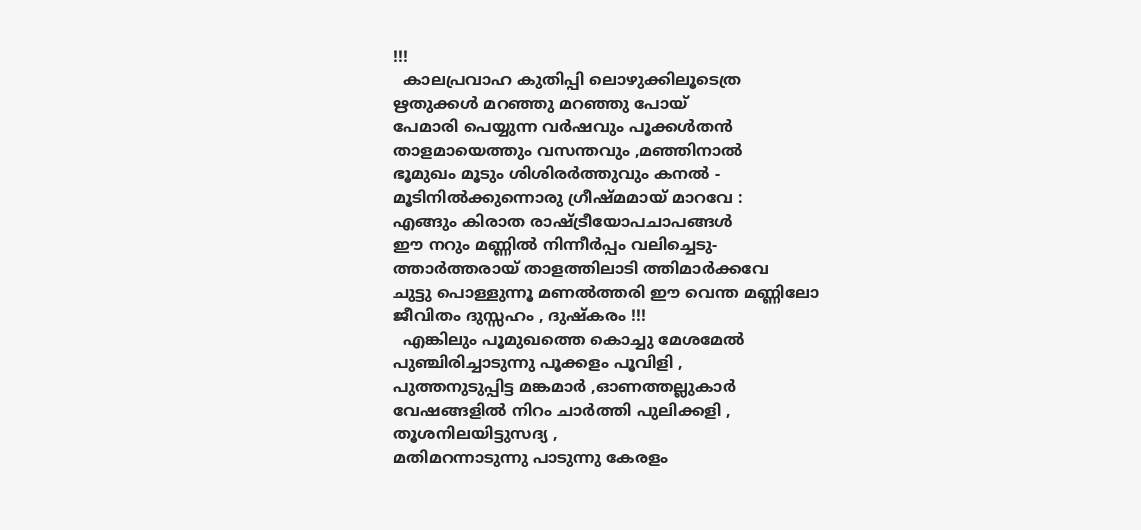!!!
  കാലപ്രവാഹ കുതിപ്പി ലൊഴുക്കിലൂടെത്ര
ഋതുക്കള്‍ മറഞ്ഞു മറഞ്ഞു പോയ്‌
പേമാരി പെയ്യുന്ന വര്‍ഷവും പൂക്കള്‍തന്‍
താളമായെത്തും വസന്തവും ,മഞ്ഞിനാല്‍
ഭൂമുഖം മൂടും ശിശിരര്‍ത്തുവും കനല്‍ -
മൂടിനില്‍ക്കുന്നൊരു ഗ്രീഷ്മമായ് മാറവേ :
എങ്ങും കിരാത രാഷ്ട്രീയോപചാപങ്ങള്‍
ഈ നറും മണ്ണില്‍ നിന്നീര്‍പ്പം വലിച്ചെടു-
ത്താര്‍ത്തരായ് താളത്തിലാടി ത്തിമാര്‍ക്കവേ
ചുട്ടു പൊള്ളുന്നൂ മണല്‍ത്തരി ഈ വെന്ത മണ്ണിലോ
ജീവിതം ദുസ്സഹം , ദുഷ്കരം !!!
  എങ്കിലും പൂമുഖത്തെ കൊച്ചു മേശമേല്‍
പുഞ്ചിരിച്ചാടുന്നു പൂക്കളം പൂവിളി ,
പുത്തനുടുപ്പിട്ട മങ്കമാര്‍ ,ഓണത്തല്ലുകാര്‍
വേഷങ്ങളില്‍ നിറം ചാര്‍ത്തി പുലിക്കളി ,
തൂശനിലയിട്ടുസദ്യ ,
മതിമറന്നാടുന്നു പാടുന്നു കേരളം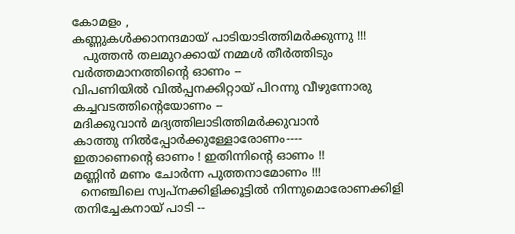കോമളം ,
കണ്ണുകള്‍ക്കാനന്ദമായ് പാടിയാടിത്തിമര്‍ക്കുന്നു !!!
   പുത്തന്‍ തലമുറക്കായ് നമ്മള്‍ തീര്‍ത്തിടും
വര്‍ത്തമാനത്തിന്റെ ഓണം --
വിപണിയില്‍ വില്‍പ്പനക്കിറ്റായ് പിറന്നു വീഴുന്നോരു
കച്ചവടത്തിന്റെയോണം --
മദിക്കുവാന്‍ മദ്യത്തിലാടിത്തിമര്‍ക്കുവാന്‍
കാത്തു നില്‍പ്പോര്‍ക്കുള്ളോരോണം----
ഇതാണെന്റെ ഓണം ! ഇതിന്നിന്റെ ഓണം !!
മണ്ണിന്‍ മണം ചോര്‍ന്ന പുത്തനാമോണം !!!
  നെഞ്ചിലെ സ്വപ്നക്കിളിക്കൂട്ടില്‍ നിന്നുമൊരോണക്കിളി
തനിച്ചേകനായ്‌ പാടി --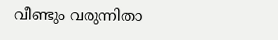വീണ്ടും വരുന്നിതാ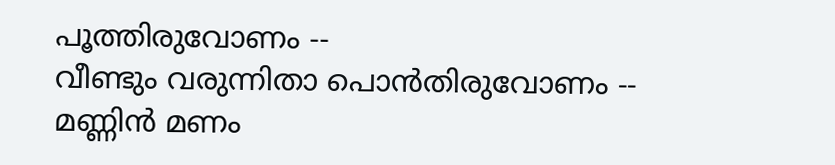പൂത്തിരുവോണം --
വീണ്ടും വരുന്നിതാ പൊന്‍തിരുവോണം --
മണ്ണിന്‍ മണം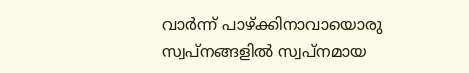വാര്‍ന്ന് പാഴ്ക്കിനാവായൊരു
സ്വപ്നങ്ങളില്‍ സ്വപ്നമായ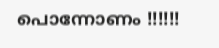പൊന്നോണം !!!!!!